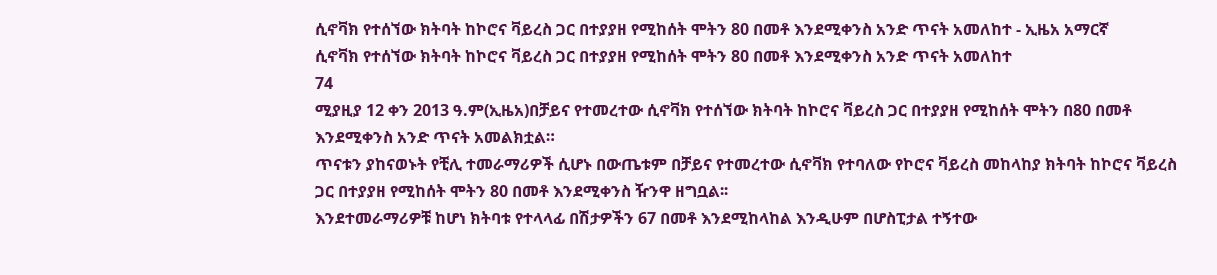ሲኖቫክ የተሰኘው ክትባት ከኮሮና ቫይረስ ጋር በተያያዘ የሚከሰት ሞትን 80 በመቶ እንደሚቀንስ አንድ ጥናት አመለከተ - ኢዜአ አማርኛ
ሲኖቫክ የተሰኘው ክትባት ከኮሮና ቫይረስ ጋር በተያያዘ የሚከሰት ሞትን 80 በመቶ እንደሚቀንስ አንድ ጥናት አመለከተ
74
ሚያዚያ 12 ቀን 2013 ዓ.ም(ኢዜአ)በቻይና የተመረተው ሲኖቫክ የተሰኘው ክትባት ከኮሮና ቫይረስ ጋር በተያያዘ የሚከሰት ሞትን በ80 በመቶ እንደሚቀንስ አንድ ጥናት አመልክቷል።
ጥናቱን ያከናወኑት የቺሊ ተመራማሪዎች ሲሆኑ በውጤቱም በቻይና የተመረተው ሲኖቫክ የተባለው የኮሮና ቫይረስ መከላከያ ክትባት ከኮሮና ቫይረስ ጋር በተያያዘ የሚከሰት ሞትን 80 በመቶ እንደሚቀንስ ዥንዋ ዘግቧል፡፡
እንደተመራማሪዎቹ ከሆነ ክትባቱ የተላላፊ በሽታዎችን 67 በመቶ እንደሚከላከል እንዲሁም በሆስፒታል ተኝተው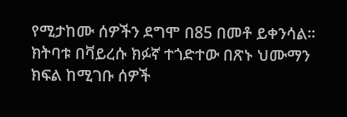የሚታከሙ ሰዎችን ደግሞ በ85 በመቶ ይቀንሳል፡፡
ክትባቱ በቫይረሱ ክፉኛ ተጎድተው በጽኑ ህሙማን ክፍል ከሚገቡ ሰዎች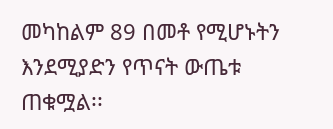መካከልም 89 በመቶ የሚሆኑትን እንደሚያድን የጥናት ውጤቱ ጠቁሟል፡፡